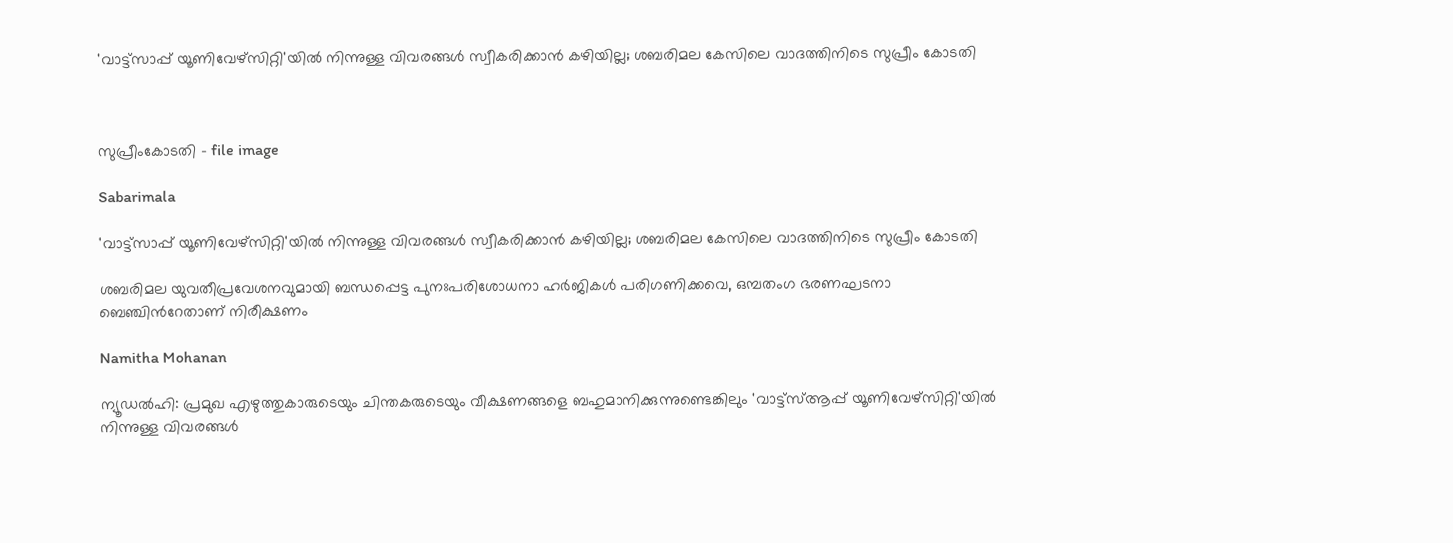'വാട്ട്സാപ്പ് യൂണിവേഴ്സിറ്റി'യില്‍ നിന്നുള്ള വിവരങ്ങള്‍ സ്വീകരിക്കാന്‍ കഴിയില്ല; ശബരിമല കേസിലെ വാദത്തിനിടെ സുപ്രീം കോടതി



സുപ്രീംകോടതി - file image

Sabarimala

'വാട്ട്സാപ്പ് യൂണിവേഴ്സിറ്റി'യില്‍ നിന്നുള്ള വിവരങ്ങള്‍ സ്വീകരിക്കാന്‍ കഴിയില്ല; ശബരിമല കേസിലെ വാദത്തിനിടെ സുപ്രീം കോടതി

ശബരിമല യുവതീപ്രവേശനവുമായി ബന്ധപ്പെട്ട പുനഃപരിശോധനാ ഹര്‍ജികള്‍ പരിഗണിക്കവെ, ഒമ്പതംഗ ഭരണഘടനാ ബെഞ്ചിന്‍റേതാണ് നിരീക്ഷണം

Namitha Mohanan

ന്യൂഡല്‍ഹി: പ്രമുഖ എഴുത്തുകാരുടെയും ചിന്തകരുടെയും വീക്ഷണങ്ങളെ ബഹുമാനിക്കുന്നുണ്ടെങ്കിലും 'വാട്ട്സ്ആപ്പ് യൂണിവേഴ്സിറ്റി'യില്‍ നിന്നുള്ള വിവരങ്ങള്‍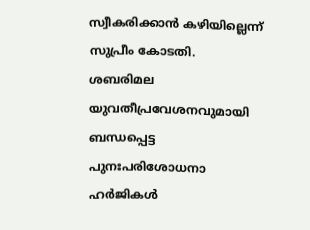സ്വീകരിക്കാന്‍ കഴിയില്ലെന്ന് സുപ്രീം കോടതി. ശബരിമല യുവതീപ്രവേശനവുമായി ബന്ധപ്പെട്ട പുനഃപരിശോധനാ ഹര്‍ജികള്‍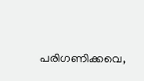പരിഗണിക്കവെ,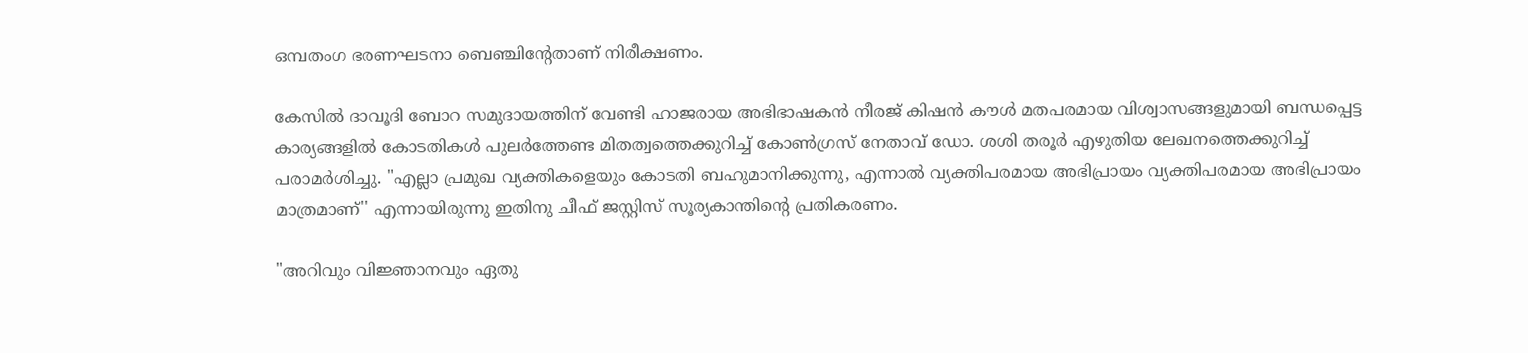ഒമ്പതംഗ ഭരണഘടനാ ബെഞ്ചിന്‍റേതാണ് നിരീക്ഷണം.

കേസില്‍ ദാവൂദി ബോറ സമുദായത്തിന് വേണ്ടി ഹാജരായ അഭിഭാഷകന്‍ നീരജ് കിഷന്‍ കൗള്‍ മതപരമായ വിശ്വാസങ്ങളുമായി ബന്ധപ്പെട്ട കാര്യങ്ങളില്‍ കോടതികള്‍ പുലര്‍ത്തേണ്ട മിതത്വത്തെക്കുറിച്ച് കോണ്‍ഗ്രസ് നേതാവ് ഡോ. ശശി തരൂര്‍ എഴുതിയ ലേഖനത്തെക്കുറിച്ച് പരാമര്‍ശിച്ചു. "എല്ലാ പ്രമുഖ വ്യക്തികളെയും കോടതി ബഹുമാനിക്കുന്നു, എന്നാല്‍ വ്യക്തിപരമായ അഭിപ്രായം വ്യക്തിപരമായ അഭിപ്രായം മാത്രമാണ്'' എന്നായിരുന്നു ഇതിനു ചീഫ് ജസ്റ്റിസ് സൂര്യകാന്തിന്‍റെ പ്രതികരണം.

"അറിവും വിജ്ഞാനവും ഏതു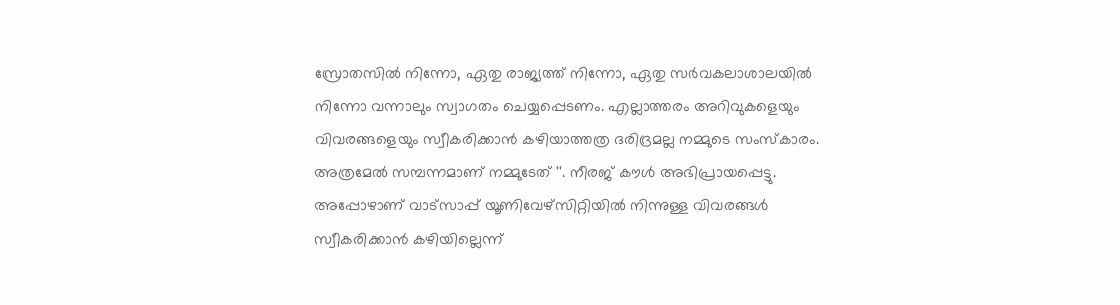സ്രോതസില്‍ നിന്നോ, ഏതു രാജ്യത്ത് നിന്നോ, ഏതു സര്‍വകലാശാലയില്‍ നിന്നോ വന്നാലും സ്വാഗതം ചെയ്യപ്പെടണം. എല്ലാത്തരം അറിവുകളെയും വിവരങ്ങളെയും സ്വീകരിക്കാന്‍ കഴിയാത്തത്ര ദരിദ്രമല്ല നമ്മുടെ സംസ്‌കാരം. അത്രമേല്‍ സമ്പന്നമാണ് നമ്മുടേത് ''. നീരജ് കൗള്‍ അഭിപ്രായപ്പെട്ടു. അപ്പോഴാണ് വാട്‌സാപ്പ് യൂണിവേഴ്‌സിറ്റിയില്‍ നിന്നുള്ള വിവരങ്ങള്‍ സ്വീകരിക്കാന്‍ കഴിയില്ലെന്ന്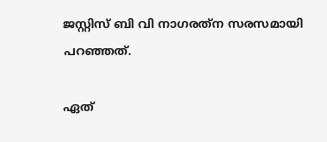ജസ്റ്റിസ് ബി വി നാഗരത്‌ന സരസമായി പറഞ്ഞത്.

ഏത്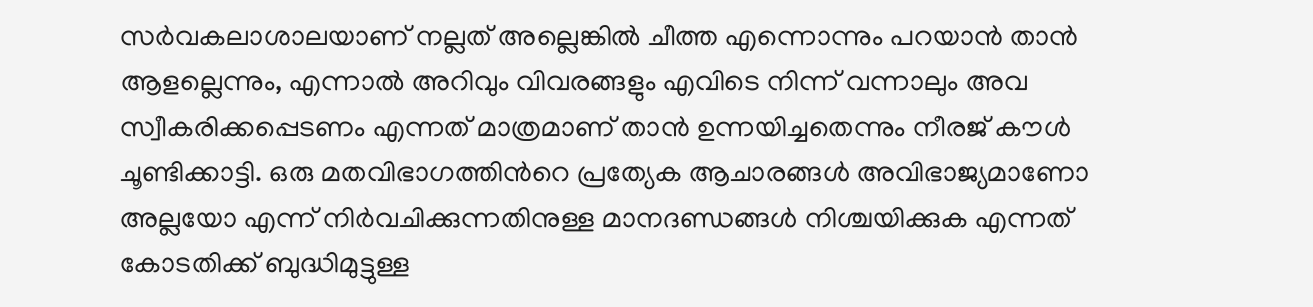സര്‍വകലാശാലയാണ് നല്ലത് അല്ലെങ്കില്‍ ചീത്ത എന്നൊന്നും പറയാന്‍ താന്‍ ആളല്ലെന്നും, എന്നാല്‍ അറിവും വിവരങ്ങളും എവിടെ നിന്ന് വന്നാലും അവ സ്വീകരിക്കപ്പെടണം എന്നത് മാത്രമാണ് താന്‍ ഉന്നയിച്ചതെന്നും നീരജ് കൗള്‍ ചൂണ്ടിക്കാട്ടി. ഒരു മതവിഭാഗത്തിന്‍റെ പ്രത്യേക ആചാരങ്ങള്‍ അവിഭാജ്യമാണോ അല്ലയോ എന്ന് നിര്‍വചിക്കുന്നതിനുള്ള മാനദണ്ഡങ്ങള്‍ നിശ്ചയിക്കുക എന്നത് കോടതിക്ക് ബുദ്ധിമുട്ടുള്ള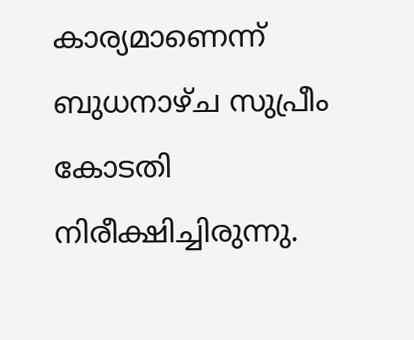കാര്യമാണെന്ന് ബുധനാഴ്ച സുപ്രീം കോടതി നിരീക്ഷിച്ചിരുന്നു.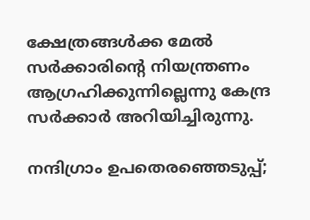ക്ഷേത്രങ്ങൾക്ക മേൽ സർക്കാരിന്‍റെ നിയന്ത്രണം ആഗ്രഹിക്കുന്നില്ലെന്നു കേന്ദ്ര സർക്കാർ അറിയിച്ചിരുന്നു.

നന്ദിഗ്രാം ഉപതെരഞ്ഞെടുപ്പ്;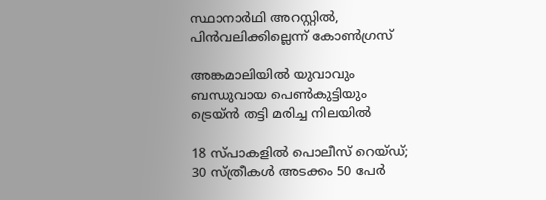സ്ഥാനാർഥി അറസ്റ്റിൽ, പിൻവലിക്കില്ലെന്ന് കോൺഗ്രസ്

അങ്കമാലിയിൽ യുവാവും ബന്ധുവായ പെൺകുട്ടിയും ട്രെയ്ൻ തട്ടി മരിച്ച നിലയിൽ

18 സ്പാകളിൽ പൊലീസ് റെയ്ഡ്; 30 സ്ത്രീകൾ അടക്കം 50 പേർ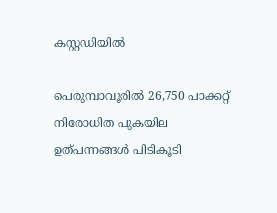കസ്റ്റഡിയിൽ

പെരുമ്പാവൂരിൽ 26,750 പാക്കറ്റ് നിരോധിത പുകയില ഉത്പന്നങ്ങൾ പിടികൂടി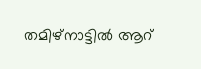തമിഴ്നാട്ടിൽ ആറ്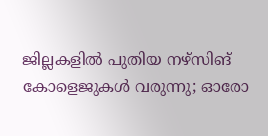ജില്ലകളിൽ പുതിയ നഴ്സിങ് കോളെജുകൾ വരുന്നു; ഓരോ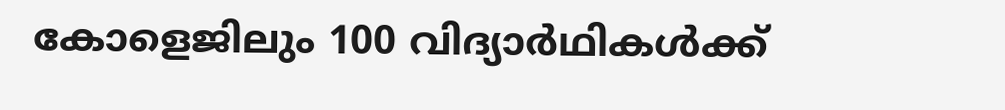കോളെജിലും 100 വിദ്യാർഥികൾക്ക്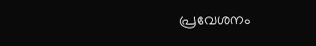പ്രവേശനം